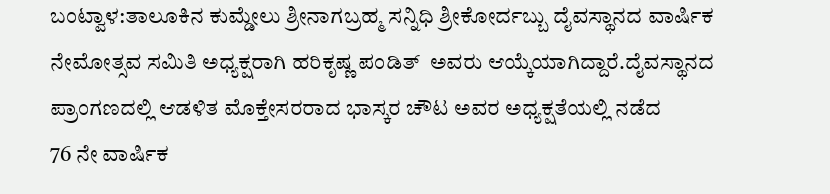ಬಂಟ್ವಾಳ:ತಾಲೂಕಿನ ಕುಮ್ಡೇಲು ಶ್ರೀನಾಗಬ್ರಹ್ಮ ಸನ್ನಿಧಿ ಶ್ರೀಕೋರ್ದಬ್ಬು ದೈವಸ್ಥಾನದ ವಾರ್ಷಿಕ ನೇಮೋತ್ಸವ ಸಮಿತಿ ಅಧ್ಯಕ್ಷರಾಗಿ ಹರಿಕೃಷ್ಣ ಪಂಡಿತ್  ಅವರು ಆಯ್ಕೆಯಾಗಿದ್ದಾರೆ.ದೈವಸ್ಥಾನದ ಪ್ರಾಂಗಣದಲ್ಲಿ ಆಡಳಿತ ಮೊಕ್ತೇಸರರಾದ ಭಾಸ್ಕರ ಚೌಟ ಅವರ ಅಧ್ಯಕ್ಷತೆಯಲ್ಲಿ ನಡೆದ
76 ನೇ ವಾರ್ಷಿಕ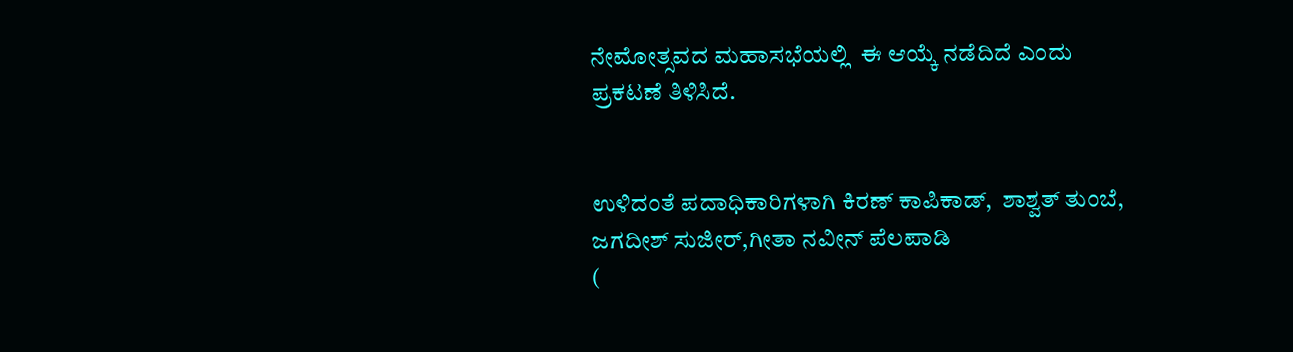ನೇಮೋತ್ಸವದ ಮಹಾಸಭೆಯಲ್ಲಿ  ಈ ಆಯ್ಕೆ ನಡೆದಿದೆ ಎಂದು ಪ್ರಕಟಣೆ ತಿಳಿಸಿದೆ.


ಉಳಿದಂತೆ ಪದಾಧಿಕಾರಿಗಳಾಗಿ ಕಿರಣ್ ಕಾಪಿಕಾಡ್,  ಶಾಶ್ವತ್ ತುಂಬೆ, ಜಗದೀಶ್ ಸುಜೀರ್,ಗೀತಾ ನವೀನ್ ಪೆಲಪಾಡಿ
(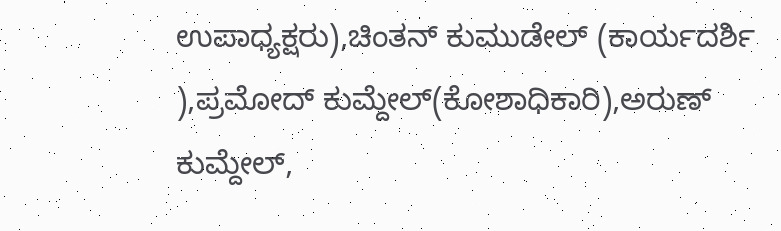ಉಪಾಧ್ಯಕ್ಷರು),ಚಿಂತನ್ ಕುಮುಡೇಲ್ (ಕಾರ್ಯದರ್ಶಿ ),ಪ್ರಮೋದ್ ಕುಮ್ದೇಲ್(ಕೋಶಾಧಿಕಾರಿ),ಅರುಣ್ ಕುಮ್ದೇಲ್,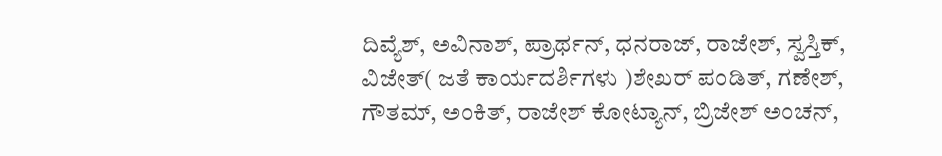ದಿವ್ಯೆಶ್, ಅವಿನಾಶ್, ಪ್ರಾರ್ಥನ್, ಧನರಾಜ್, ರಾಜೇಶ್, ಸ್ವಸ್ತಿಕ್, ವಿಜೇತ್( ಜತೆ ಕಾರ್ಯದರ್ಶಿಗಳು )ಶೇಖರ್ ಪಂಡಿತ್, ಗಣೇಶ್, ಗೌತಮ್, ಅಂಕಿತ್, ರಾಜೇಶ್ ಕೋಟ್ಯಾನ್, ಬ್ರಿಜೇಶ್ ಅಂಚನ್,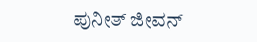ಪುನೀತ್ ಜೀವನ್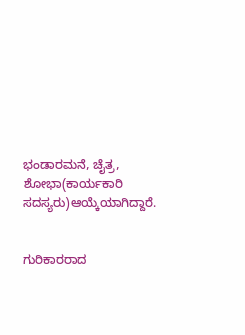ಭಂಡಾರಮನೆ, ಚೈತ್ರ, ಶೋಭಾ(ಕಾರ್ಯಕಾರಿ ಸದಸ್ಯರು)ಆಯ್ಕೆಯಾಗಿದ್ದಾರೆ.


ಗುರಿಕಾರರಾದ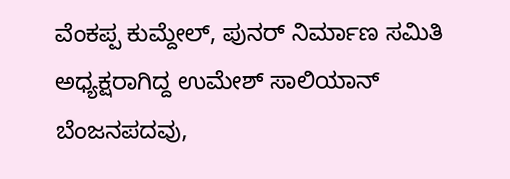ವೆಂಕಪ್ಪ ಕುಮ್ದೇಲ್, ಪುನರ್ ನಿರ್ಮಾಣ ಸಮಿತಿ ಅಧ್ಯಕ್ಷರಾಗಿದ್ದ ಉಮೇಶ್ ಸಾಲಿಯಾನ್ ಬೆಂಜನಪದವು,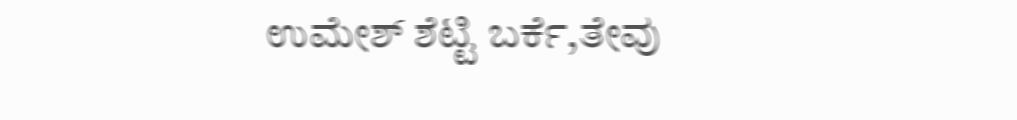ಉಮೇಶ್ ಶೆಟ್ಟಿ ಬರ್ಕೆ,ತೇವು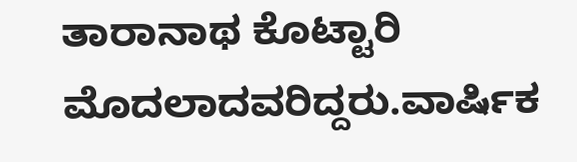ತಾರಾನಾಥ ಕೊಟ್ಟಾರಿ ಮೊದಲಾದವರಿದ್ದರು.ವಾರ್ಷಿಕ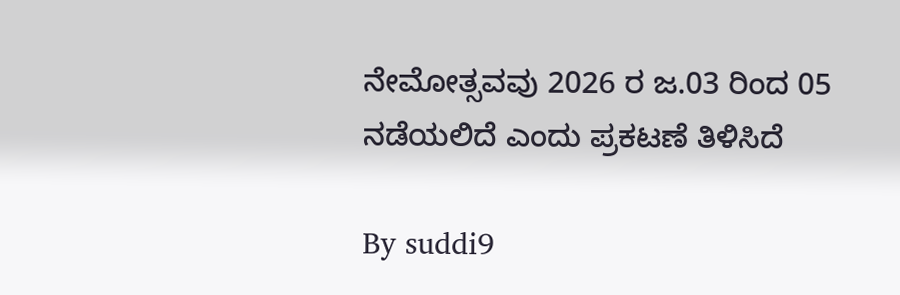ನೇಮೋತ್ಸವವು 2026 ರ ಜ.03 ರಿಂದ 05 ನಡೆಯಲಿದೆ ಎಂದು ಪ್ರಕಟಣೆ ತಿಳಿಸಿದೆ

By suddi9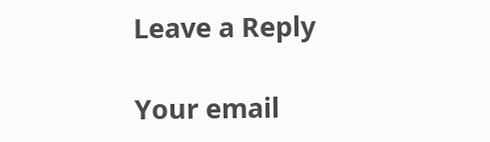Leave a Reply

Your email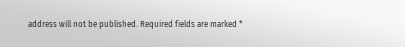address will not be published. Required fields are marked *